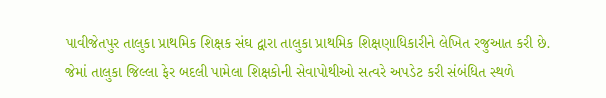પાવીજેતપુર તાલુકા પ્રાથમિક શિક્ષક સંઘ દ્વારા તાલુકા પ્રાથમિક શિક્ષણાધિકારીને લેખિત રજુઆત કરી છે. જેમાં તાલુકા જિલ્લા ફેર બદલી પામેલા શિક્ષકોની સેવાપોથીઓ સત્વરે અપડેટ કરી સંબંધિત સ્થળે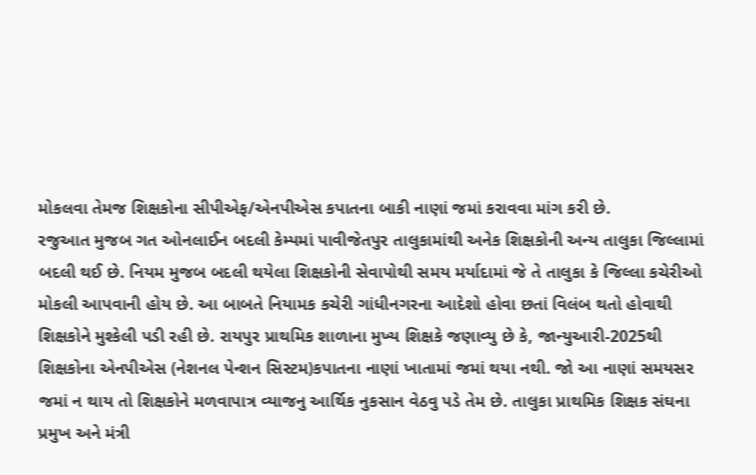મોકલવા તેમજ શિક્ષકોના સીપીએફ/એનપીએસ કપાતના બાકી નાણાં જમાં કરાવવા માંગ કરી છે.
રજુઆત મુજબ ગત ઓનલાઈન બદલી કેમ્પમાં પાવીજેતપુર તાલુકામાંથી અનેક શિક્ષકોની અન્ય તાલુકા જિલ્લામાં બદલી થઈ છે. નિયમ મુજબ બદલી થયેલા શિક્ષકોની સેવાપોથી સમય મર્યાદામાં જે તે તાલુકા કે જિલ્લા કચેરીઓ મોકલી આપવાની હોય છે. આ બાબતે નિયામક કચેરી ગાંધીનગરના આદેશો હોવા છતાં વિલંબ થતો હોવાથી શિક્ષકોને મુશ્કેલી પડી રહી છે. રાયપુર પ્રાથમિક શાળાના મુખ્ય શિક્ષકે જણાવ્યુ છે કે, જાન્યુઆરી-2025થી શિક્ષકોના એનપીએસ (નેશનલ પેન્શન સિસ્ટમ)કપાતના નાણાં ખાતામાં જમાં થયા નથી. જો આ નાણાં સમયસર જમાં ન થાય તો શિક્ષકોને મળવાપાત્ર વ્યાજનુ આર્થિક નુકસાન વેઠવુ પડે તેમ છે. તાલુકા પ્રાથમિક શિક્ષક સંઘના પ્રમુખ અને મંત્રી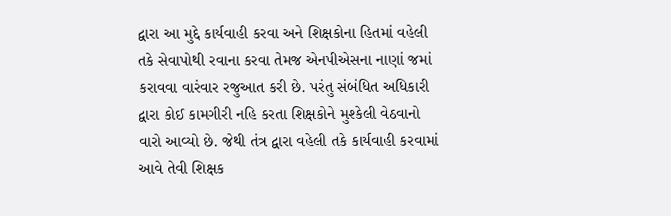દ્વારા આ મુદ્દે કાર્યવાહી કરવા અને શિક્ષકોના હિતમાં વહેલી તકે સેવાપોથી રવાના કરવા તેમજ એનપીએસના નાણાં જમાં કરાવવા વારંવાર રજુઆત કરી છે. પરંતુ સંબંધિત અધિકારી દ્વારા કોઈ કામગીરી નહિ કરતા શિક્ષકોને મુશ્કેલી વેઠવાનો વારો આવ્યો છે. જેથી તંત્ર દ્વારા વહેલી તકે કાર્યવાહી કરવામાં આવે તેવી શિક્ષક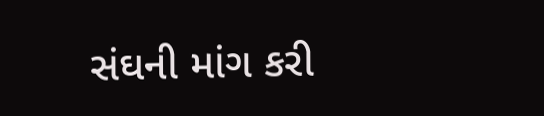સંઘની માંગ કરી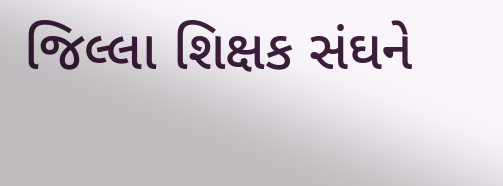જિલ્લા શિક્ષક સંઘને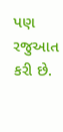પણ રજુઆત કરી છે.